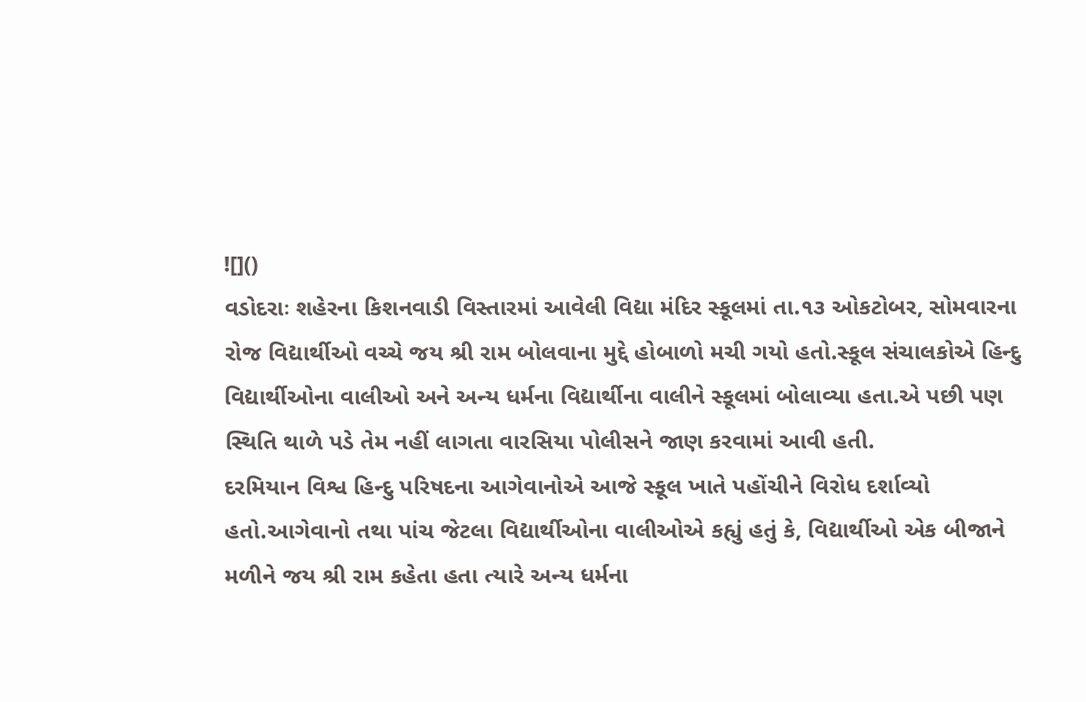![]()
વડોદરાઃ શહેરના કિશનવાડી વિસ્તારમાં આવેલી વિદ્યા મંદિર સ્કૂલમાં તા.૧૩ ઓકટોબર, સોમવારના રોજ વિદ્યાર્થીઓ વચ્ચે જય શ્રી રામ બોલવાના મુદ્દે હોબાળો મચી ગયો હતો.સ્કૂલ સંચાલકોએ હિન્દુ વિદ્યાર્થીઓના વાલીઓ અને અન્ય ધર્મના વિદ્યાર્થીના વાલીને સ્કૂલમાં બોલાવ્યા હતા.એ પછી પણ સ્થિતિ થાળે પડે તેમ નહીં લાગતા વારસિયા પોલીસને જાણ કરવામાં આવી હતી.
દરમિયાન વિશ્વ હિન્દુ પરિષદના આગેવાનોએ આજે સ્કૂલ ખાતે પહોંચીને વિરોધ દર્શાવ્યો હતો.આગેવાનો તથા પાંચ જેટલા વિદ્યાર્થીઓના વાલીઓએ કહ્યું હતું કે, વિદ્યાર્થીઓ એક બીજાને મળીને જય શ્રી રામ કહેતા હતા ત્યારે અન્ય ધર્મના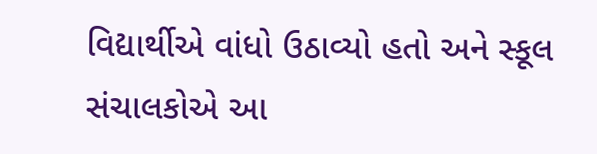વિદ્યાર્થીએ વાંધો ઉઠાવ્યો હતો અને સ્કૂલ સંચાલકોએ આ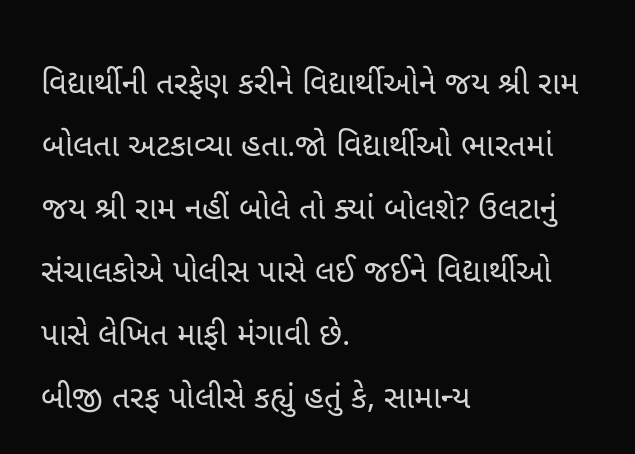વિદ્યાર્થીની તરફેણ કરીને વિદ્યાર્થીઓને જય શ્રી રામ બોલતા અટકાવ્યા હતા.જો વિદ્યાર્થીઓ ભારતમાં જય શ્રી રામ નહીં બોલે તો ક્યાં બોલશે? ઉલટાનું સંચાલકોએ પોલીસ પાસે લઈ જઈને વિદ્યાર્થીઓ પાસે લેખિત માફી મંગાવી છે.
બીજી તરફ પોલીસે કહ્યું હતું કે, સામાન્ય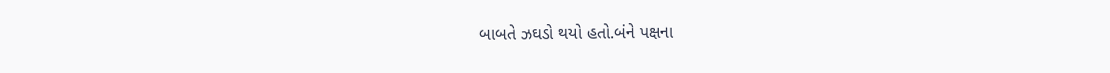બાબતે ઝઘડો થયો હતો.બંને પક્ષના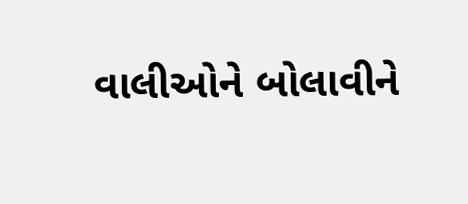વાલીઓને બોલાવીને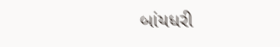બાંયધરી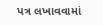પત્ર લખાવવામાં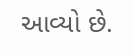આવ્યો છે.